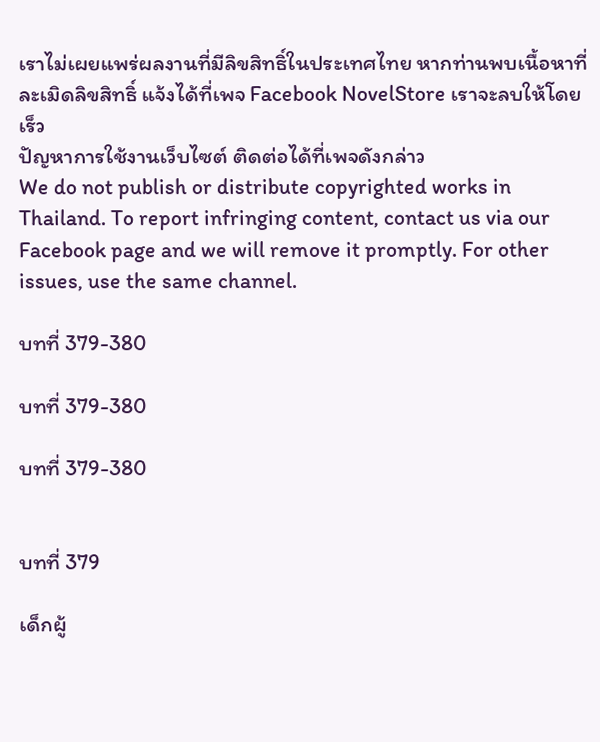เราไม่เผยแพร่ผลงานที่มีลิขสิทธิ์ในประเทศไทย หากท่านพบเนื้อหาที่ละเมิดลิขสิทธิ์ แจ้งได้ที่เพจ Facebook NovelStore เราจะลบให้โดยเร็ว
ปัญหาการใช้งานเว็บไซต์ ติดต่อได้ที่เพจดังกล่าว
We do not publish or distribute copyrighted works in Thailand. To report infringing content, contact us via our Facebook page and we will remove it promptly. For other issues, use the same channel.

บทที่ 379-380

บทที่ 379-380

บทที่ 379-380


บทที่ 379

เด็กผู้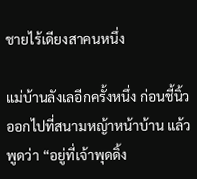ชายไร้เดียงสาคนหนึ่ง

แม่บ้านลังเลอีกครั้งหนึ่ง ก่อนชี้นิ้วออกไปที่สนามหญ้าหน้าบ้าน แล้วพูดว่า “อยู่ที่เจ้าพุดดิ้ง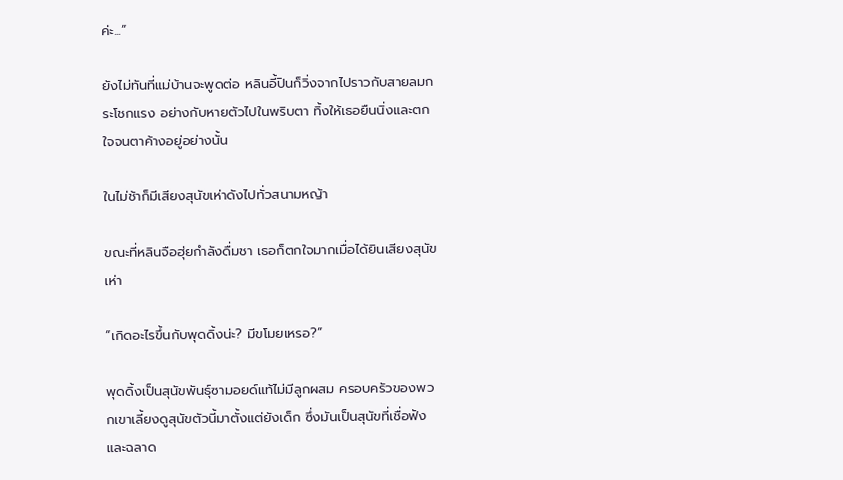ค่ะ...”

ยังไม่ทันที่แม่บ้านจะพูดต่อ หลินอี้ปินก็วิ่งจากไปราวกับสายลมกระโชกแรง อย่างกับหายตัวไปในพริบตา ทิ้งให้เธอยืนนิ่งและตกใจจนตาค้างอยู่อย่างนั้น

ในไม่ช้าก็มีเสียงสุนัขเห่าดังไปทั่วสนามหญ้า

ขณะที่หลินจือฮุ่ยกำลังดื่มชา เธอก็ตกใจมากเมื่อได้ยินเสียงสุนัขเห่า

“เกิดอะไรขึ้นกับพุดดิ้งน่ะ? มีขโมยเหรอ?”

พุดดิ้งเป็นสุนัขพันธุ์ซามอยด์แท้ไม่มีลูกผสม ครอบครัวของพวกเขาเลี้ยงดูสุนัขตัวนี้มาตั้งแต่ยังเด็ก ซึ่งมันเป็นสุนัขที่เชื่อฟังและฉลาด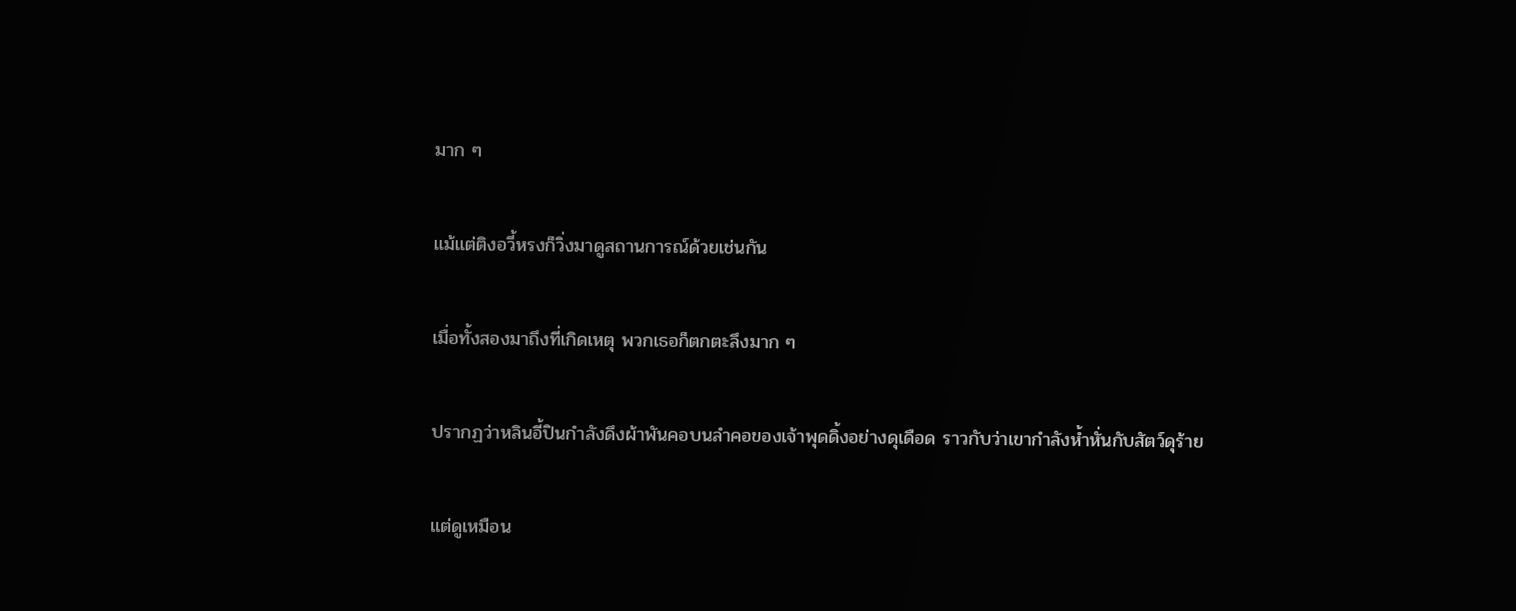มาก ๆ

แม้แต่ติงอวี้หรงก็วิ่งมาดูสถานการณ์ด้วยเช่นกัน

เมื่อทั้งสองมาถึงที่เกิดเหตุ พวกเธอก็ตกตะลึงมาก ๆ

ปรากฏว่าหลินอี้ปินกำลังดึงผ้าพันคอบนลำคอของเจ้าพุดดิ้งอย่างดุเดือด ราวกับว่าเขากำลังห้ำหั่นกับสัตว์ดุร้าย

แต่ดูเหมือน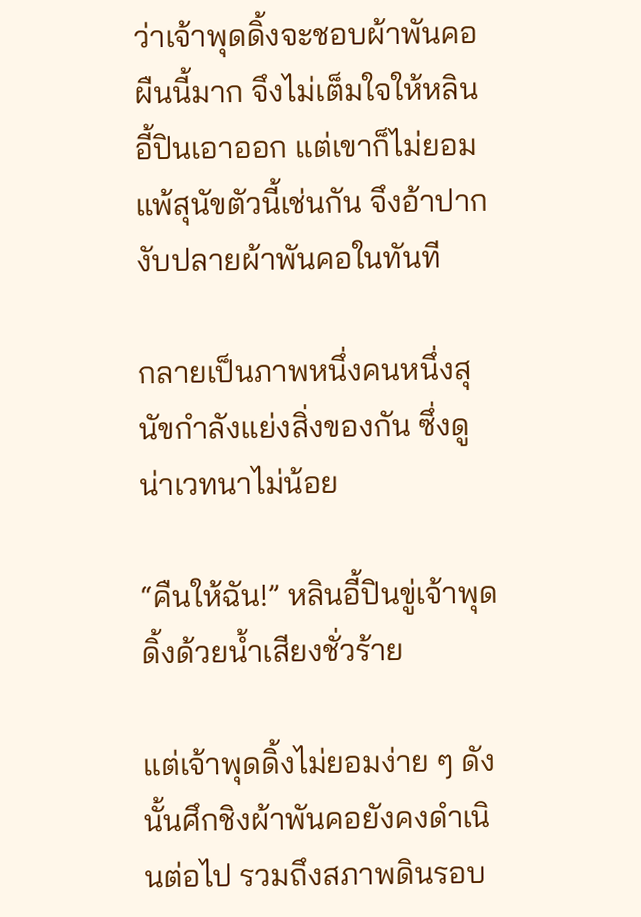ว่าเจ้าพุดดิ้งจะชอบผ้าพันคอผืนนี้มาก จึงไม่เต็มใจให้หลินอี้ปินเอาออก แต่เขาก็ไม่ยอมแพ้สุนัขตัวนี้เช่นกัน จึงอ้าปากงับปลายผ้าพันคอในทันที

กลายเป็นภาพหนึ่งคนหนึ่งสุนัขกำลังแย่งสิ่งของกัน ซึ่งดูน่าเวทนาไม่น้อย

“คืนให้ฉัน!” หลินอี้ปินขู่เจ้าพุดดิ้งด้วยน้ำเสียงชั่วร้าย

แต่เจ้าพุดดิ้งไม่ยอมง่าย ๆ ดังนั้นศึกชิงผ้าพันคอยังคงดำเนินต่อไป รวมถึงสภาพดินรอบ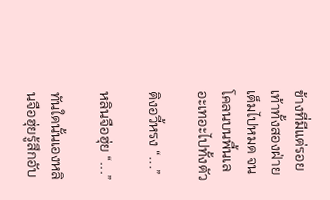ข้างที่มีแต่รอยเท้าทั้งสองฝ่ายเต็มไปหมด จนโคลนบนพื้นเลอะเทอะไปทั้งตัว

ติงอวี้หรง “...”

หลินจือฮุ่ย “...”

ทันใดนั้นเองหลินจือฮุ่ยรู้สึกอับ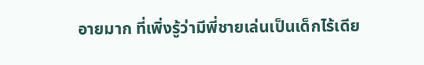อายมาก ที่เพิ่งรู้ว่ามีพี่ชายเล่นเป็นเด็กไร้เดีย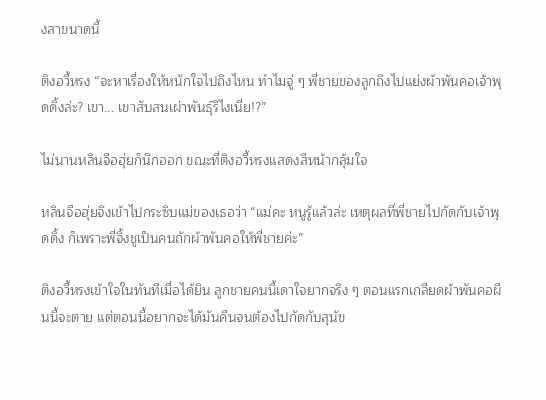งสาขนาดนี้

ติงอวี้หรง “จะหาเรื่องให้หนักใจไปถึงไหน ทำไมจู่ ๆ พี่ชายของลูกถึงไปแย่งผ้าพันคอเจ้าพุดดิ้งล่ะ? เขา... เขาสับสนเผ่าพันธ์ุรึไงเนี่ย!?”

ไม่นานหลินจือฮุ่ยก็นึกออก ขณะที่ติงอวี้หรงแสดงสีหน้ากลุ้มใจ

หลินจือฮุ่ยจึงเข้าไปกระซิบแม่ของเธอว่า “แม่คะ หนูรู้แล้วล่ะ เหตุผลที่พี่ชายไปกัดกับเจ้าพุดดิ้ง ก็เพราะพี่จิ้งชูเป็นคนถักผ้าพันคอให้พี่ชายค่ะ”

ติงอวี้หรงเข้าใจในทันทีเมื่อได้ยิน ลูกชายคนนี้เดาใจยากจริง ๆ ตอนแรกเกลียดผ้าพันคอผืนนี้จะตาย แต่ตอนนี้อยากจะได้มันคืนจนต้องไปกัดกับสุนัข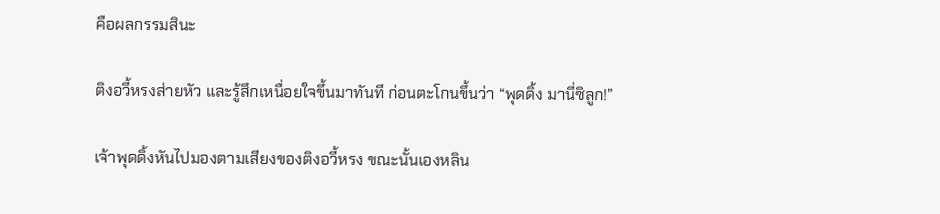คือผลกรรมสินะ

ติงอวี้หรงส่ายหัว และรู้สึกเหนื่อยใจขึ้นมาทันที ก่อนตะโกนขึ้นว่า “พุดดิ้ง มานี่ซิลูก!”

เจ้าพุดดิ้งหันไปมองตามเสียงของติงอวี้หรง ขณะนั้นเองหลิน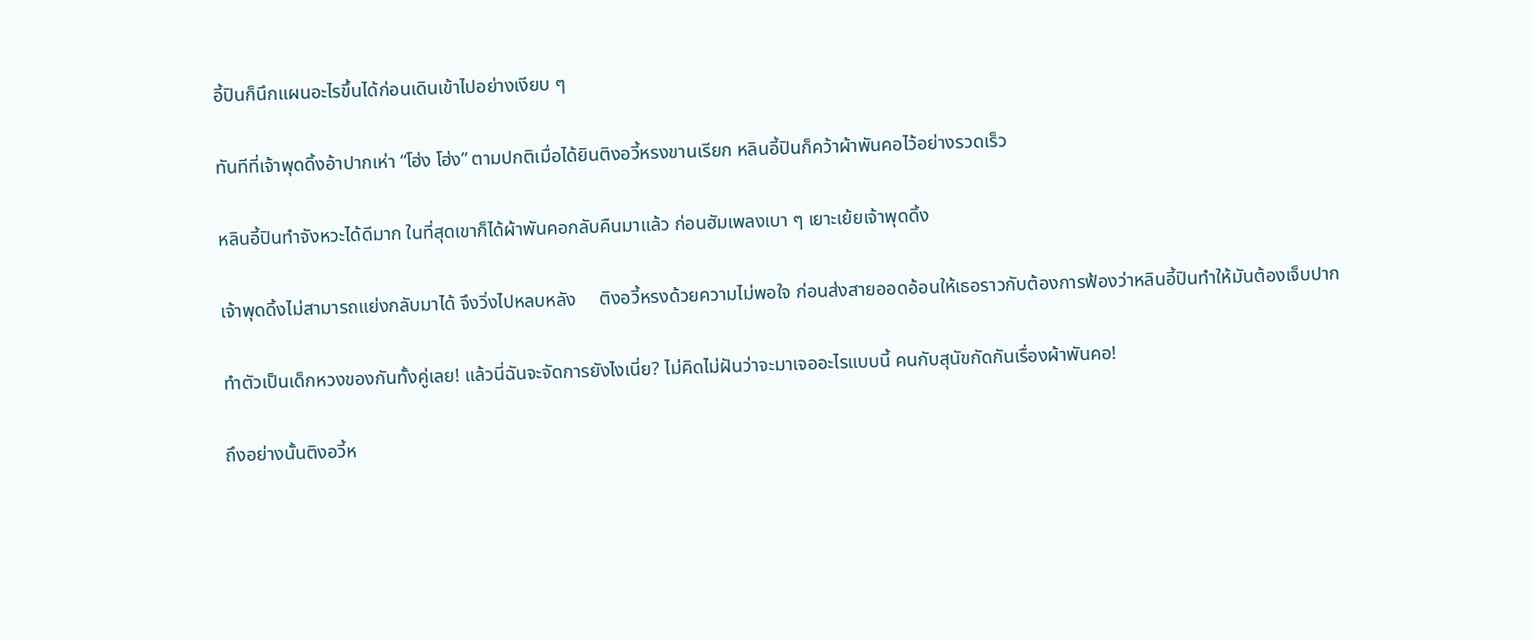อี้ปินก็นึกแผนอะไรขึ้นได้ก่อนเดินเข้าไปอย่างเงียบ ๆ

ทันทีที่เจ้าพุดดิ้งอ้าปากเห่า “โฮ่ง โฮ่ง” ตามปกติเมื่อได้ยินติงอวี้หรงขานเรียก หลินอี้ปินก็คว้าผ้าพันคอไว้อย่างรวดเร็ว

หลินอี้ปินทำจังหวะได้ดีมาก ในที่สุดเขาก็ได้ผ้าพันคอกลับคืนมาแล้ว ก่อนฮัมเพลงเบา ๆ เยาะเย้ยเจ้าพุดดิ้ง

เจ้าพุดดิ้งไม่สามารถแย่งกลับมาได้ จึงวิ่งไปหลบหลัง     ติงอวี้หรงด้วยความไม่พอใจ ก่อนส่งสายออดอ้อนให้เธอราวกับต้องการฟ้องว่าหลินอี้ปินทำให้มันต้องเจ็บปาก

ทำตัวเป็นเด็กหวงของกันทั้งคู่เลย! แล้วนี่ฉันจะจัดการยังไงเนี่ย? ไม่คิดไม่ฝันว่าจะมาเจออะไรแบบนี้ คนกับสุนัขกัดกันเรื่องผ้าพันคอ!

ถึงอย่างนั้นติงอวี้ห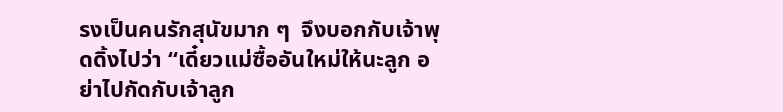รงเป็นคนรักสุนัขมาก ๆ  จึงบอกกับเจ้าพุดดิ้งไปว่า “เดี๋ยวแม่ซื้ออันใหม่ให้นะลูก อย่าไปกัดกับเจ้าลูก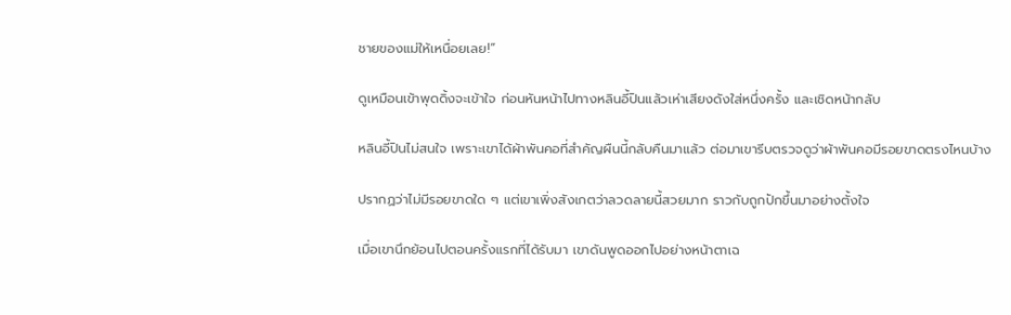ชายของแม่ให้เหนื่อยเลย!”

ดูเหมือนเข้าพุดดิ้งจะเข้าใจ ก่อนหันหน้าไปทางหลินอี้ปินแล้วเห่าเสียงดังใส่หนึ่งครั้ง และเชิดหน้ากลับ

หลินอี้ปินไม่สนใจ เพราะเขาได้ผ้าพันคอที่สำคัญผืนนี้กลับคืนมาแล้ว ต่อมาเขารีบตรวจดูว่าผ้าพันคอมีรอยขาดตรงไหนบ้าง

ปรากฏว่าไม่มีรอยขาดใด ๆ แต่เขาเพิ่งสังเกตว่าลวดลายนี้สวยมาก ราวกับถูกปักขึ้นมาอย่างตั้งใจ

เมื่อเขานึกย้อนไปตอนครั้งแรกที่ได้รับมา เขาดันพูดออกไปอย่างหน้าตาเฉ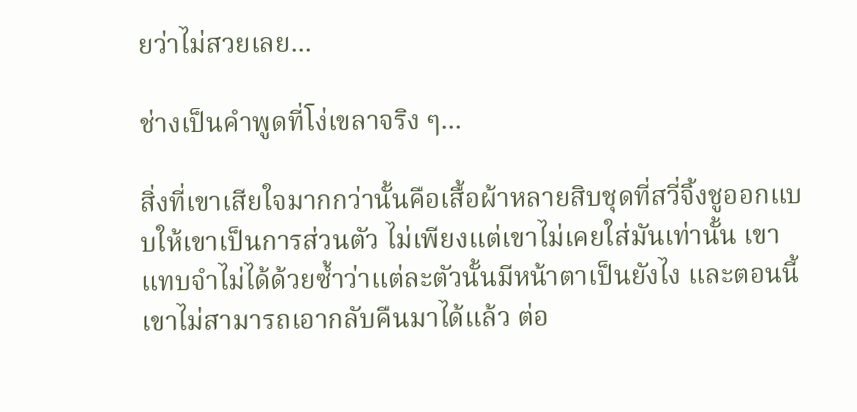ยว่าไม่สวยเลย...

ช่างเป็นคำพูดที่โง่เขลาจริง ๆ...

สิ่งที่เขาเสียใจมากกว่านั้นคือเสื้อผ้าหลายสิบชุดที่สวี่จิ้งชูออกแบบให้เขาเป็นการส่วนตัว ไม่เพียงแต่เขาไม่เคยใส่มันเท่านั้น เขาแทบจำไม่ได้ด้วยซ้ำว่าแต่ละตัวนั้นมีหน้าตาเป็นยังไง และตอนนี้ เขาไม่สามารถเอากลับคืนมาได้แล้ว ต่อ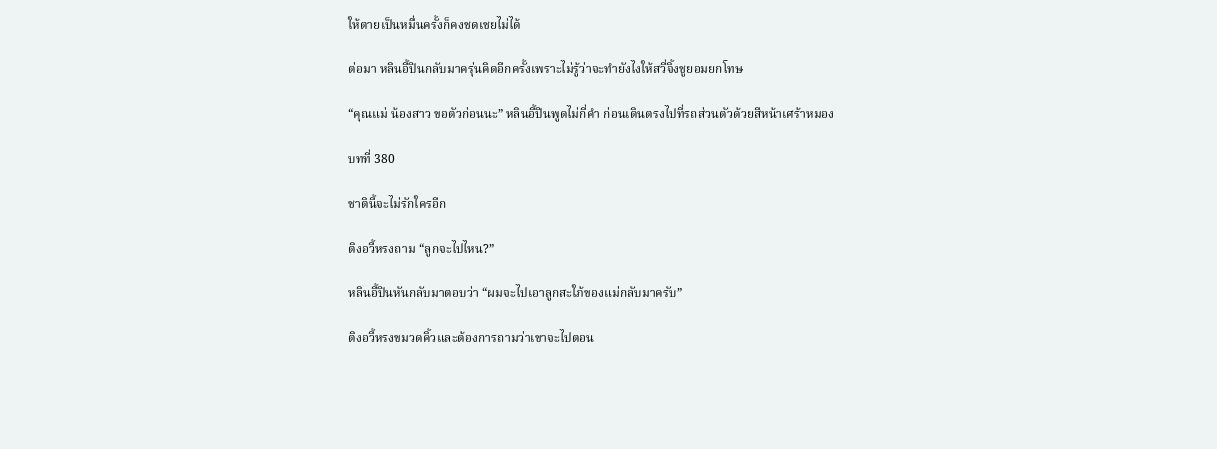ให้ตายเป็นหมื่นครั้งก็คงชดเชยไม่ได้

ต่อมา หลินอี้ปินกลับมาครุ่นคิดอีกครั้งเพราะไม่รู้ว่าจะทำยังไงให้สวี่จิ้งชูยอมยกโทษ

“คุณแม่ น้องสาว ขอตัวก่อนนะ” หลินอี้ปินพูดไม่กี่คำ ก่อนเดินตรงไปที่รถส่วนตัวด้วยสีหน้าเศร้าหมอง

บทที่ 380

ชาตินี้จะไม่รักใครอีก

ติงอวี้หรงถาม “ลูกจะไปไหน?”

หลินอี้ปินหันกลับมาตอบว่า “ผมจะไปเอาลูกสะใภ้ของแม่กลับมาครับ”

ติงอวี้หรงขมวดคิ้วและต้องการถามว่าเขาจะไปตอน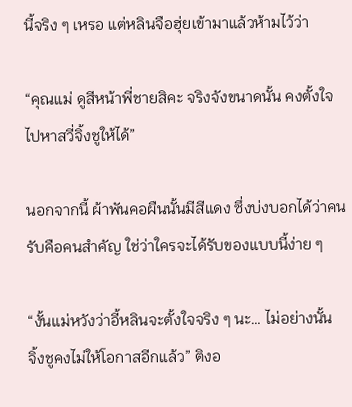นี้จริง ๆ เหรอ แต่หลินจือฮุ่ยเข้ามาแล้วห้ามไว้ว่า

“คุณแม่ ดูสีหน้าพี่ชายสิคะ จริงจังขนาดนั้น คงตั้งใจไปหาสวี่จิ้งชูให้ได้”

นอกจากนี้ ผ้าพันคอผืนนั้นมีสีแดง ซึ่งบ่งบอกได้ว่าคนรับคือคนสำคัญ ใช่ว่าใครจะได้รับของแบบนี้ง่าย ๆ

“งั้นแม่หวังว่าอี้หลินจะตั้งใจจริง ๆ นะ… ไม่อย่างนั้น      จิ้งชูคงไม่ให้โอกาสอีกแล้ว” ติงอ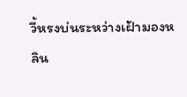วี้หรงบ่นระหว่างเฝ้ามองหลิน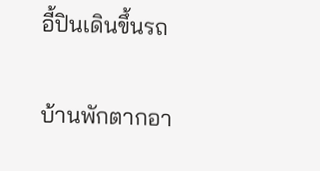อี้ปินเดินขึ้นรถ

บ้านพักตากอา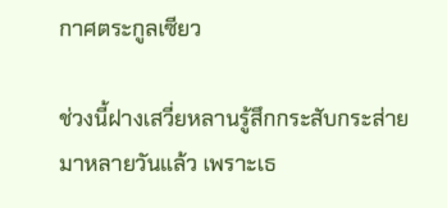กาศตระกูลเซียว

ช่วงนี้ฝางเสวี่ยหลานรู้สึกกระสับกระส่ายมาหลายวันแล้ว เพราะเธ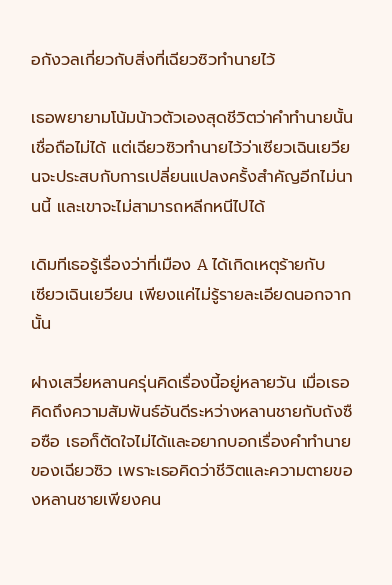อกังวลเกี่ยวกับสิ่งที่เฉียวซิวทำนายไว้

เธอพยายามโน้มน้าวตัวเองสุดชีวิตว่าคำทำนายนั้นเชื่อถือไม่ได้ แต่เฉียวซิวทำนายไว้ว่าเซียวเฉินเยวียนจะประสบกับการเปลี่ยนแปลงครั้งสำคัญอีกไม่นานนี้ และเขาจะไม่สามารถหลีกหนีไปได้

เดิมทีเธอรู้เรื่องว่าที่เมือง A ได้เกิดเหตุร้ายกับ                เซียวเฉินเยวียน เพียงแค่ไม่รู้รายละเอียดนอกจากนั้น

ฝางเสวี่ยหลานครุ่นคิดเรื่องนี้อยู่หลายวัน เมื่อเธอคิดถึงความสัมพันธ์อันดีระหว่างหลานชายกับถังซือซือ เธอก็ตัดใจไม่ได้และอยากบอกเรื่องคำทำนายของเฉียวซิว เพราะเธอคิดว่าชีวิตและความตายของหลานชายเพียงคน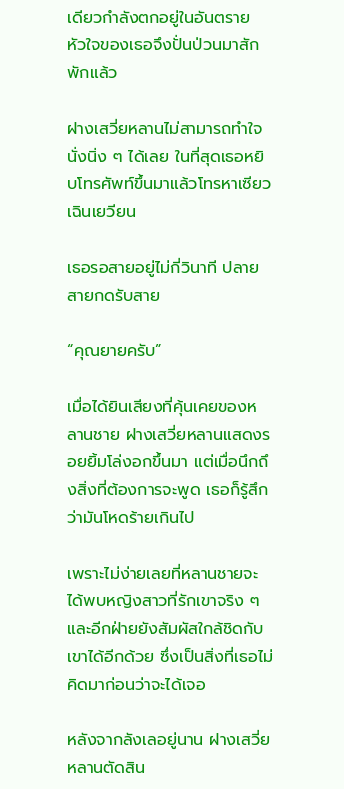เดียวกำลังตกอยู่ในอันตราย หัวใจของเธอจึงปั่นป่วนมาสักพักแล้ว

ฝางเสวี่ยหลานไม่สามารถทำใจนั่งนิ่ง ๆ ได้เลย ในที่สุดเธอหยิบโทรศัพท์ขึ้นมาแล้วโทรหาเซียวเฉินเยวียน

เธอรอสายอยู่ไม่กี่วินาที ปลายสายกดรับสาย

“คุณยายครับ”

เมื่อได้ยินเสียงที่คุ้นเคยของหลานชาย ฝางเสวี่ยหลานแสดงรอยยิ้มโล่งอกขึ้นมา แต่เมื่อนึกถึงสิ่งที่ต้องการจะพูด เธอก็รู้สึกว่ามันโหดร้ายเกินไป

เพราะไม่ง่ายเลยที่หลานชายจะได้พบหญิงสาวที่รักเขาจริง ๆ และอีกฝ่ายยังสัมผัสใกล้ชิดกับเขาได้อีกด้วย ซึ่งเป็นสิ่งที่เธอไม่คิดมาก่อนว่าจะได้เจอ

หลังจากลังเลอยู่นาน ฝางเสวี่ยหลานตัดสิน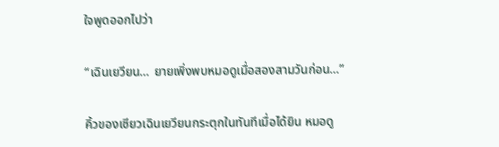ใจพูดออกไปว่า

“เฉินเยวียน… ยายเพิ่งพบหมอดูเมื่อสองสามวันก่อน…”

คิ้วของเซียวเฉินเยวียนกระตุกในทันทีเมื่อได้ยิน หมอดู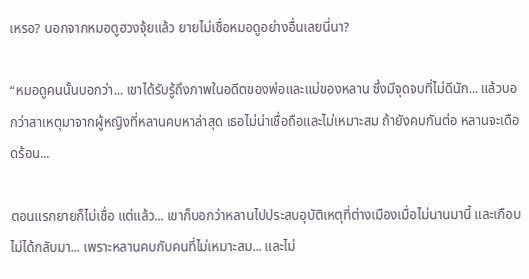เหรอ? นอกจากหมอดูฮวงจุ้ยแล้ว ยายไม่เชื่อหมอดูอย่างอื่นเลยนี่นา?

“หมอดูคนนั้นบอกว่า... เขาได้รับรู้ถึงภาพในอดีตของพ่อและแม่ของหลาน ซึ่งมีจุดจบที่ไม่ดีนัก... แล้วบอกว่าสาเหตุมาจากผู้หญิงที่หลานคบหาล่าสุด เธอไม่น่าเชื่อถือและไม่เหมาะสม ถ้ายังคบกันต่อ หลานจะเดือดร้อน...

ตอนแรกยายก็ไม่เชื่อ แต่แล้ว... เขาก็บอกว่าหลานไปประสบอุบัติเหตุที่ต่างเมืองเมื่อไม่นานมานี้ และเกือบไม่ได้กลับมา... เพราะหลานคบกับคนที่ไม่เหมาะสม... และไม่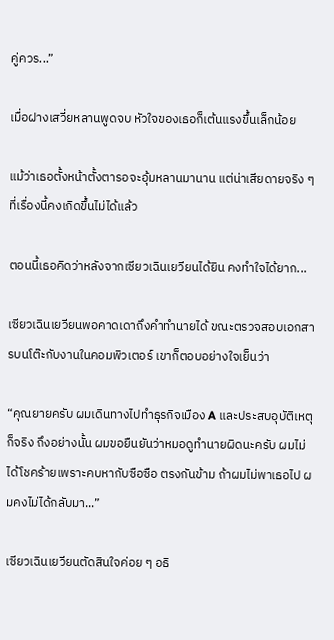คู่ควร...”

เมื่อฝางเสวี่ยหลานพูดจบ หัวใจของเธอก็เต้นแรงขึ้นเล็กน้อย

แม้ว่าเธอตั้งหน้าตั้งตารอจะอุ้มหลานมานาน แต่น่าเสียดายจริง ๆ ที่เรื่องนี้คงเกิดขึ้นไม่ได้แล้ว

ตอนนี้เธอคิดว่าหลังจากเซียวเฉินเยวียนได้ยิน คงทำใจได้ยาก...

เซียวเฉินเยวียนพอคาดเดาถึงคำทำนายได้ ขณะตรวจสอบเอกสารบนโต๊ะกับงานในคอมพิวเตอร์ เขาก็ตอบอย่างใจเย็นว่า

“คุณยายครับ ผมเดินทางไปทำธุรกิจเมือง A และประสบอุบัติเหตุก็จริง ถึงอย่างนั้น ผมขอยืนยันว่าหมอดูทำนายผิดนะครับ ผมไม่ได้โชคร้ายเพราะคบหากับซือซือ ตรงกันข้าม ถ้าผมไม่พาเธอไป ผมคงไม่ได้กลับมา...”

เซียวเฉินเยวียนตัดสินใจค่อย ๆ อธิ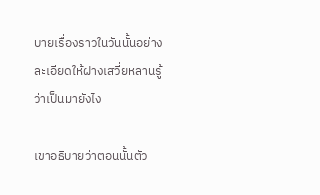บายเรื่องราวในวันนั้นอย่างละเอียดให้ฝางเสวี่ยหลานรู้ว่าเป็นมายังไง

เขาอธิบายว่าตอนนั้นตัว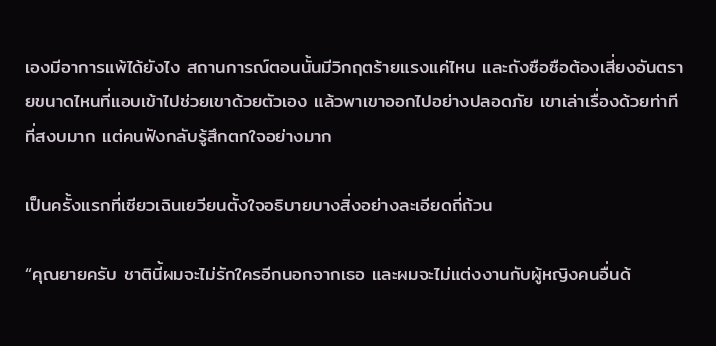เองมีอาการแพ้ได้ยังไง สถานการณ์ตอนนั้นมีวิกฤตร้ายแรงแค่ไหน และถังซือซือต้องเสี่ยงอันตรายขนาดไหนที่แอบเข้าไปช่วยเขาด้วยตัวเอง แล้วพาเขาออกไปอย่างปลอดภัย เขาเล่าเรื่องด้วยท่าทีที่สงบมาก แต่คนฟังกลับรู้สึกตกใจอย่างมาก

เป็นครั้งแรกที่เซียวเฉินเยวียนตั้งใจอธิบายบางสิ่งอย่างละเอียดถี่ถ้วน

“คุณยายครับ ชาตินี้ผมจะไม่รักใครอีกนอกจากเธอ และผมจะไม่แต่งงานกับผู้หญิงคนอื่นด้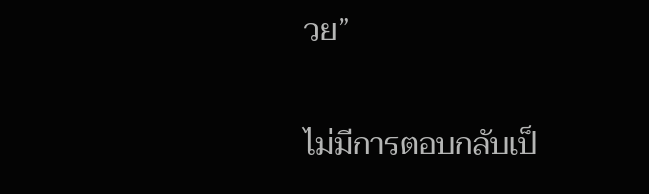วย”

ไม่มีการตอบกลับเป็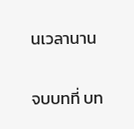นเวลานาน

จบบทที่ บท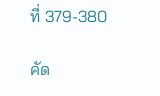ที่ 379-380

คัด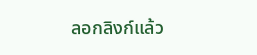ลอกลิงก์แล้ว